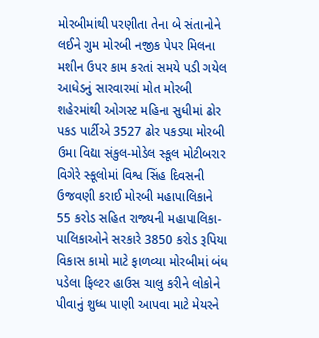મોરબીમાંથી પરણીતા તેના બે સંતાનોને લઈને ગુમ મોરબી નજીક પેપર મિલના મશીન ઉપર કામ કરતાં સમયે પડી ગયેલ આધેડનું સારવારમાં મોત મોરબી શહેરમાંથી ઓગસ્ટ મહિના સુધીમાં ઢોર પકડ પાર્ટીએ 3527 ઢોર પકડ્યા મોરબી ઉમા વિદ્યા સંકુલ-મોડેલ સ્કૂલ મોટીબરાર વિગેરે સ્કૂલોમાં વિશ્વ સિંહ દિવસની ઉજવણી કરાઈ મોરબી મહાપાલિકાને 55 કરોડ સહિત રાજ્યની મહાપાલિકા-પાલિકાઓને સરકારે 3850 કરોડ રૂપિયા વિકાસ કામો માટે ફાળવ્યા મોરબીમાં બંધ પડેલા ફિલ્ટર હાઉસ ચાલુ કરીને લોકોને પીવાનું શુધ્ધ પાણી આપવા માટે મેયરને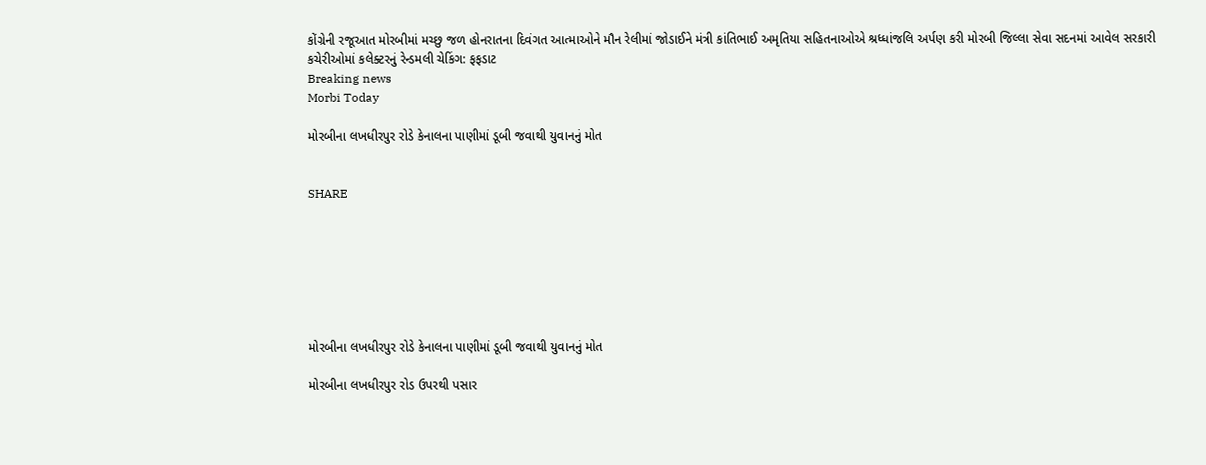કોંગ્રેની રજૂઆત મોરબીમાં મચ્છુ જળ હોનરાતના દિવંગત આત્માઓને મૌન રેલીમાં જોડાઈને મંત્રી કાંતિભાઈ અમૃતિયા સહિતનાઓએ શ્રધ્ધાંજલિ અર્પણ કરી મોરબી જિલ્લા સેવા સદનમાં આવેલ સરકારી કચેરીઓમાં કલેક્ટરનું રેન્ડમલી ચેકિંગ: ફફડાટ
Breaking news
Morbi Today

મોરબીના લખધીરપુર રોડે કેનાલના પાણીમાં ડૂબી જવાથી યુવાનનું મોત


SHARE







મોરબીના લખધીરપુર રોડે કેનાલના પાણીમાં ડૂબી જવાથી યુવાનનું મોત

મોરબીના લખધીરપુર રોડ ઉપરથી પસાર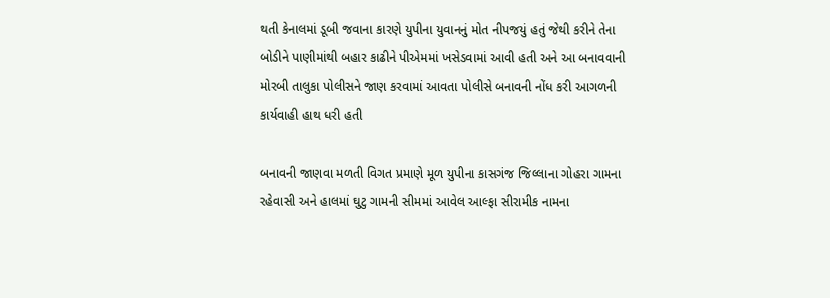થતી કેનાલમાં ડૂબી જવાના કારણે યુપીના યુવાનનું મોત નીપજયું હતું જેથી કરીને તેના બોડીને પાણીમાંથી બહાર કાઢીને પીએમમાં ખસેડવામાં આવી હતી અને આ બનાવવાની મોરબી તાલુકા પોલીસને જાણ કરવામાં આવતા પોલીસે બનાવની નોંધ કરી આગળની કાર્યવાહી હાથ ધરી હતી

બનાવની જાણવા મળતી વિગત પ્રમાણે મૂળ યુપીના કાસગંજ જિલ્લાના ગોહરા ગામના રહેવાસી અને હાલમાં ઘુટુ ગામની સીમમાં આવેલ આલ્ફા સીરામીક નામના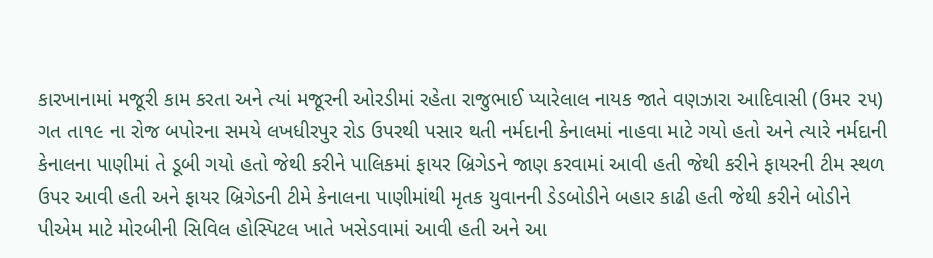કારખાનામાં મજૂરી કામ કરતા અને ત્યાં મજૂરની ઓરડીમાં રહેતા રાજુભાઈ પ્યારેલાલ નાયક જાતે વણઝારા આદિવાસી (ઉમર ૨૫) ગત તા૧૯ ના રોજ બપોરના સમયે લખધીરપુર રોડ ઉપરથી પસાર થતી નર્મદાની કેનાલમાં નાહવા માટે ગયો હતો અને ત્યારે નર્મદાની કેનાલના પાણીમાં તે ડૂબી ગયો હતો જેથી કરીને પાલિકમાં ફાયર બ્રિગેડને જાણ કરવામાં આવી હતી જેથી કરીને ફાયરની ટીમ સ્થળ ઉપર આવી હતી અને ફાયર બ્રિગેડની ટીમે કેનાલના પાણીમાંથી મૃતક યુવાનની ડેડબોડીને બહાર કાઢી હતી જેથી કરીને બોડીને પીએમ માટે મોરબીની સિવિલ હોસ્પિટલ ખાતે ખસેડવામાં આવી હતી અને આ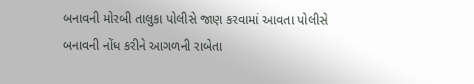બનાવની મોરબી તાલુકા પોલીસે જાણ કરવામાં આવતા પોલીસે બનાવની નોંધ કરીને આગળની રાબેતા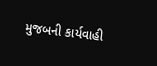મુજબની કાર્યવાહી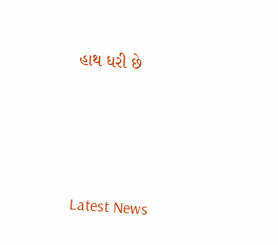હાથ ધરી છે






Latest News